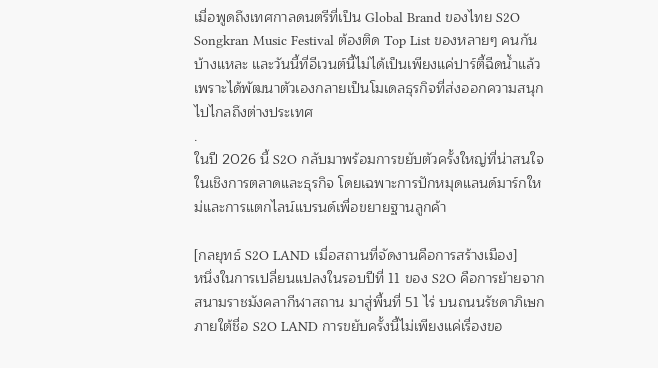เมื่อพูดถึงเทศกาลดนตรีที่เป็น Global Brand ของไทย S2O Songkran Music Festival ต้องติด Top List ของหลายๆ คนกันบ้างแหละ และวันนี้ที่อีเวนต์นี้ไม่ได้เป็นเพียงแค่ปาร์ตี้ฉีดน้ำแล้ว เพราะได้พัฒนาตัวเองกลายเป็นโมเดลธุรกิจที่ส่งออกความสนุกไปไกลถึงต่างประเทศ
.
ในปี 2026 นี้ S2O กลับมาพร้อมการขยับตัวครั้งใหญ่ที่น่าสนใจในเชิงการตลาดและธุรกิจ โดยเฉพาะการปักหมุดแลนด์มาร์กใหม่และการแตกไลน์แบรนด์เพื่อขยายฐานลูกค้า

[กลยุทธ์ S2O LAND เมื่อสถานที่จัดงานคือการสร้างเมือง]
หนึ่งในการเปลี่ยนแปลงในรอบปีที่ 11 ของ S2O คือการย้ายจากสนามราชมังคลากีฬาสถาน มาสู่พื้นที่ 51 ไร่ บนถนนรัชดาภิเษก ภายใต้ชื่อ S2O LAND การขยับครั้งนี้ไม่เพียงแค่เรื่องขอ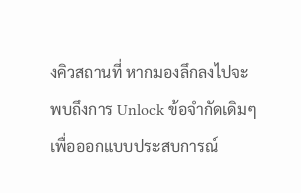งคิวสถานที่ หากมองลึกลงไปจะพบถึงการ Unlock ข้อจำกัดเดิมๆ เพื่อออกแบบประสบการณ์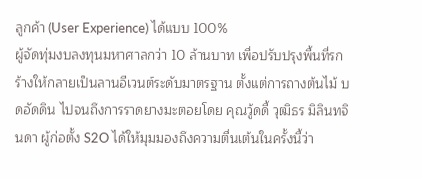ลูกค้า (User Experience) ได้แบบ 100%
ผู้จัดทุ่มงบลงทุนมหาศาลกว่า 10 ล้านบาท เพื่อปรับปรุงพื้นที่รกร้างให้กลายเป็นลานอีเวนต์ระดับมาตรฐาน ตั้งแต่การถางต้นไม้ บดอัดดิน ไปจนถึงการราดยางมะตอยโดย คุณวู้ดดี้ วุฒิธร มิลินทจินดา ผู้ก่อตั้ง S2O ได้ให้มุมมองถึงความตื่นเต้นในครั้งนี้ว่า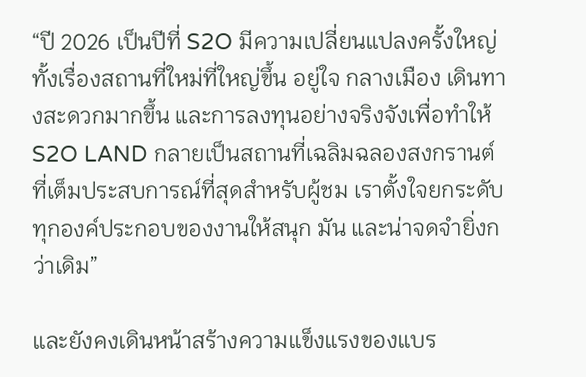“ปี 2026 เป็นปีที่ S2O มีความเปลี่ยนแปลงครั้งใหญ่ ทั้งเรื่องสถานที่ใหม่ที่ใหญ่ขึ้น อยู่ใจ กลางเมือง เดินทางสะดวกมากขึ้น และการลงทุนอย่างจริงจังเพื่อทำให้ S2O LAND กลายเป็นสถานที่เฉลิมฉลองสงกรานต์ที่เต็มประสบการณ์ที่สุดสำหรับผู้ชม เราตั้งใจยกระดับทุกองค์ประกอบของงานให้สนุก มัน และน่าจดจำยิ่งกว่าเดิม”

และยังคงเดินหน้าสร้างความแข็งแรงของแบร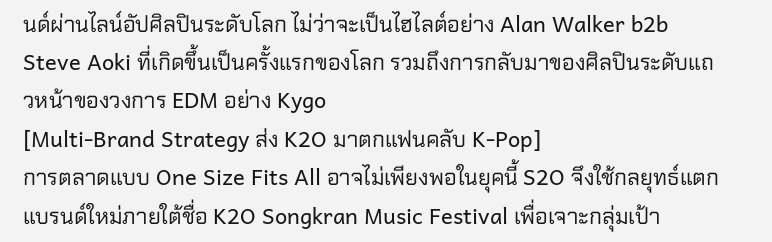นด์ผ่านไลน์อัปศิลปินระดับโลก ไม่ว่าจะเป็นไฮไลต์อย่าง Alan Walker b2b Steve Aoki ที่เกิดขึ้นเป็นครั้งแรกของโลก รวมถึงการกลับมาของศิลปินระดับแถวหน้าของวงการ EDM อย่าง Kygo
[Multi-Brand Strategy ส่ง K2O มาตกแฟนคลับ K-Pop]
การตลาดแบบ One Size Fits All อาจไม่เพียงพอในยุคนี้ S2O จึงใช้กลยุทธ์แตกแบรนด์ใหม่ภายใต้ชื่อ K2O Songkran Music Festival เพื่อเจาะกลุ่มเป้า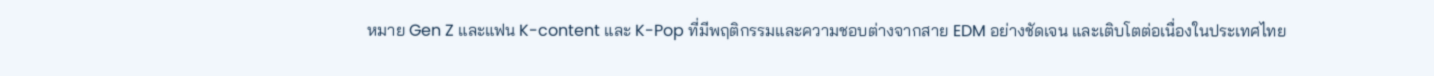หมาย Gen Z และแฟน K-content และ K-Pop ที่มีพฤติกรรมและความชอบต่างจากสาย EDM อย่างชัดเจน และเติบโตต่อเนื่องในประเทศไทย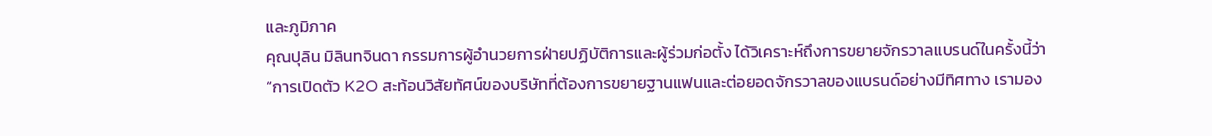และภูมิภาค
คุณปุลิน มิลินทจินดา กรรมการผู้อำนวยการฝ่ายปฏิบัติการและผู้ร่วมก่อตั้ง ได้วิเคราะห์ถึงการขยายจักรวาลแบรนด์ในครั้งนี้ว่า
“การเปิดตัว K2O สะท้อนวิสัยทัศน์ของบริษัทที่ต้องการขยายฐานแฟนและต่อยอดจักรวาลของแบรนด์อย่างมีทิศทาง เรามอง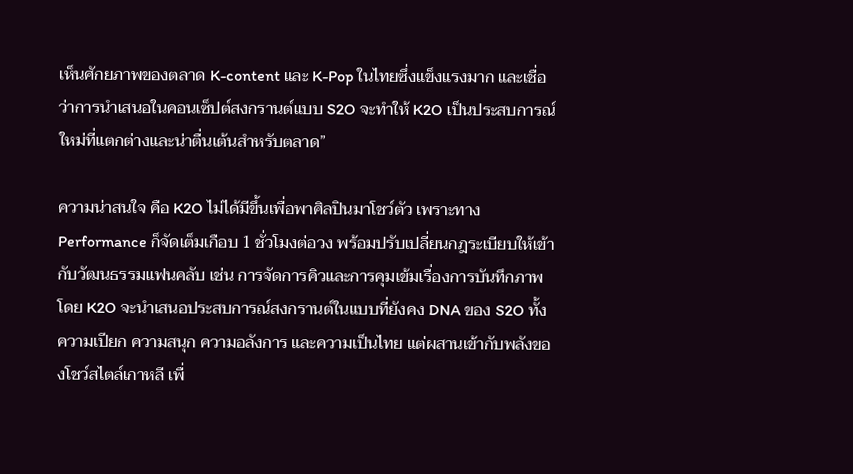เห็นศักยภาพของตลาด K-content และ K-Pop ในไทยซึ่งแข็งแรงมาก และเชื่อว่าการนำเสนอในคอนเซ็ปต์สงกรานต์แบบ S2O จะทำให้ K2O เป็นประสบการณ์ใหม่ที่แตกต่างและน่าตื่นเต้นสำหรับตลาด”

ความน่าสนใจ คือ K2O ไม่ได้มีขึ้นเพื่อพาศิลปินมาโชว์ตัว เพราะทาง Performance ก็จัดเต็มเกือบ 1 ชั่วโมงต่อวง พร้อมปรับเปลี่ยนกฎระเบียบให้เข้ากับวัฒนธรรมแฟนคลับ เช่น การจัดการคิวและการคุมเข้มเรื่องการบันทึกภาพ
โดย K2O จะนำเสนอประสบการณ์สงกรานต์ในแบบที่ยังคง DNA ของ S2O ทั้งความเปียก ความสนุก ความอลังการ และความเป็นไทย แต่ผสานเข้ากับพลังของโชว์สไตล์เกาหลี เพื่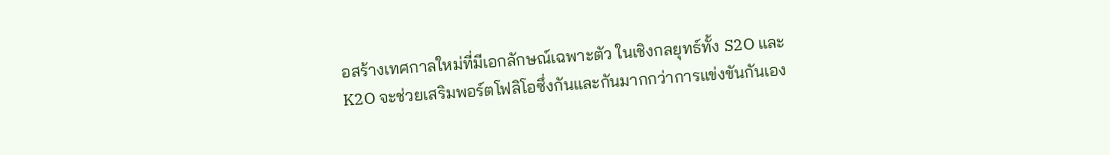อสร้างเทศกาลใหม่ที่มีเอกลักษณ์เฉพาะตัว ในเชิงกลยุทธ์ทั้ง S2O และ K2O จะช่วยเสริมพอร์ตโฟลิโอซึ่งกันและกันมากกว่าการแข่งขันกันเอง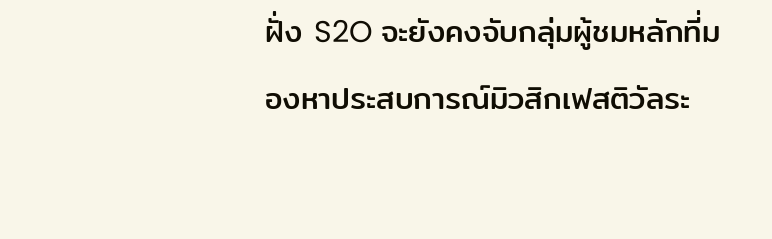ฝั่ง S2O จะยังคงจับกลุ่มผู้ชมหลักที่มองหาประสบการณ์มิวสิกเฟสติวัลระ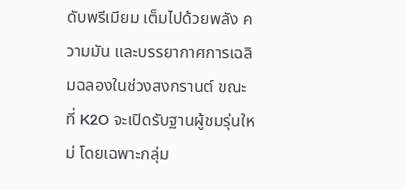ดับพรีเมียม เต็มไปด้วยพลัง ความมัน และบรรยากาศการเฉลิมฉลองในช่วงสงกรานต์ ขณะที่ K2O จะเปิดรับฐานผู้ชมรุ่นใหม่ โดยเฉพาะกลุ่ม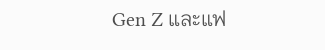Gen Z และแฟ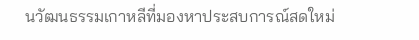นวัฒนธรรมเกาหลีที่มองหาประสบการณ์สดใหม่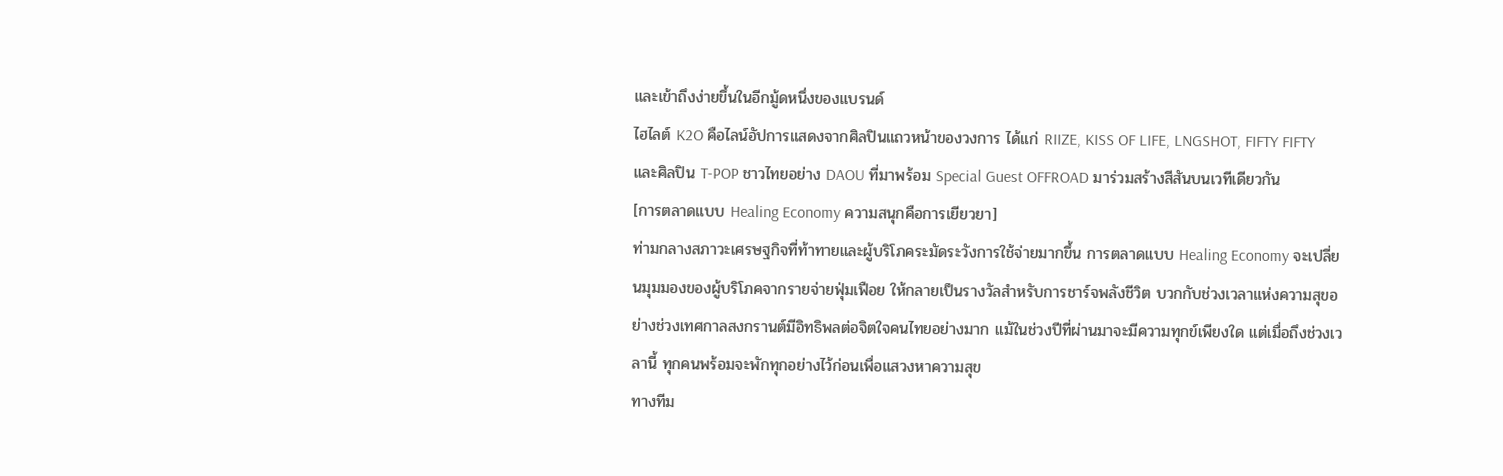และเข้าถึงง่ายขึ้นในอีกมู้ดหนึ่งของแบรนด์
ไฮไลต์ K2O คือไลน์อัปการแสดงจากศิลปินแถวหน้าของวงการ ได้แก่ RIIZE, KISS OF LIFE, LNGSHOT, FIFTY FIFTY และศิลปิน T-POP ชาวไทยอย่าง DAOU ที่มาพร้อม Special Guest OFFROAD มาร่วมสร้างสีสันบนเวทีเดียวกัน
[การตลาดแบบ Healing Economy ความสนุกคือการเยียวยา]
ท่ามกลางสภาวะเศรษฐกิจที่ท้าทายและผู้บริโภคระมัดระวังการใช้จ่ายมากขึ้น การตลาดแบบ Healing Economy จะเปลี่ยนมุมมองของผู้บริโภคจากรายจ่ายฟุ่มเฟือย ให้กลายเป็นรางวัลสำหรับการชาร์จพลังชีวิต บวกกับช่วงเวลาแห่งความสุขอย่างช่วงเทศกาลสงกรานต์มีอิทธิพลต่อจิตใจคนไทยอย่างมาก แม้ในช่วงปีที่ผ่านมาจะมีความทุกข์เพียงใด แต่เมื่อถึงช่วงเวลานี้ ทุกคนพร้อมจะพักทุกอย่างไว้ก่อนเพื่อแสวงหาความสุข
ทางทีม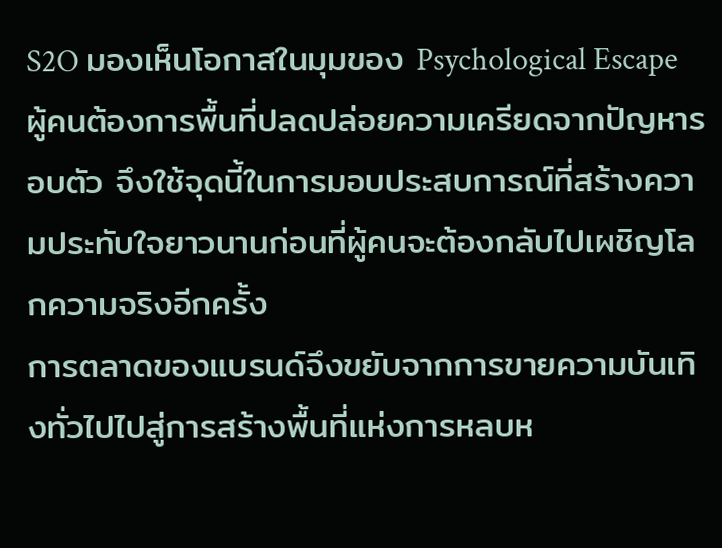S2O มองเห็นโอกาสในมุมของ Psychological Escape ผู้คนต้องการพื้นที่ปลดปล่อยความเครียดจากปัญหารอบตัว จึงใช้จุดนี้ในการมอบประสบการณ์ที่สร้างความประทับใจยาวนานก่อนที่ผู้คนจะต้องกลับไปเผชิญโลกความจริงอีกครั้ง
การตลาดของแบรนด์จึงขยับจากการขายความบันเทิงทั่วไปไปสู่การสร้างพื้นที่แห่งการหลบห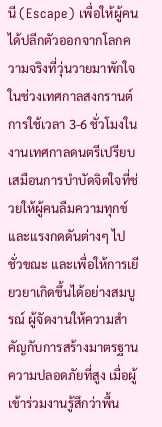นี (Escape) เพื่อให้ผู้คนได้ปลีกตัวออกจากโลกความจริงที่วุ่นวายมาพักใจในช่วงเทศกาลสงกรานต์ การใช้เวลา 3-6 ชั่วโมงในงานเทศกาลดนตรีเปรียบเสมือนการบำบัดจิตใจที่ช่วยให้ผู้คนลืมความทุกข์และแรงกดดันต่างๆ ไปชั่วขณะ และเพื่อให้การเยียวยาเกิดขึ้นได้อย่างสมบูรณ์ ผู้จัดงานให้ความสำคัญกับการสร้างมาตรฐานความปลอดภัยที่สูง เมื่อผู้เข้าร่วมงานรู้สึกว่าพื้น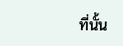ที่นั้น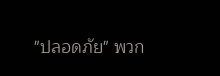"ปลอดภัย" พวก